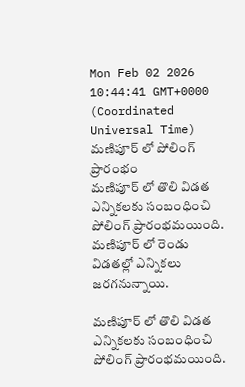Mon Feb 02 2026 10:44:41 GMT+0000 (Coordinated Universal Time)
మణిపూర్ లో పోలింగ్ ప్రారంభం
మణిపూర్ లో తొలి విడత ఎన్నికలకు సంబంధించి పోలింగ్ ప్రారంభమయింది. మణిపూర్ లో రెండు విడతల్లో ఎన్నికలు జరగనున్నాయి.

మణిపూర్ లో తొలి విడత ఎన్నికలకు సంబంధించి పోలింగ్ ప్రారంభమయింది.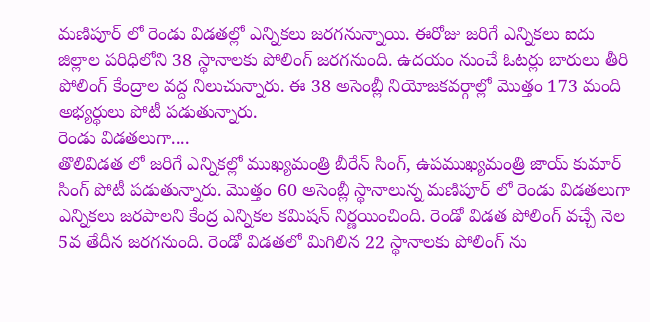మణిపూర్ లో రెండు విడతల్లో ఎన్నికలు జరగనున్నాయి. ఈరోజు జరిగే ఎన్నికలు ఐదు జిల్లాల పరిధిలోని 38 స్థానాలకు పోలింగ్ జరగనుంది. ఉదయం నుంచే ఓటర్లు బారులు తీరి పోలింగ్ కేంద్రాల వద్ద నిలుచున్నారు. ఈ 38 అసెంబ్లీ నియోజకవర్గాల్లో మొత్తం 173 మంది అభ్యర్థులు పోటీ పడుతున్నారు.
రెండు విడతలుగా....
తొలివిడత లో జరిగే ఎన్నికల్లో ముఖ్యమంత్రి బీరేన్ సింగ్, ఉపముఖ్యమంత్రి జాయ్ కుమార్ సింగ్ పోటీ పడుతున్నారు. మొత్తం 60 అసెంబ్లీ స్థానాలున్న మణిపూర్ లో రెండు విడతలుగా ఎన్నికలు జరపాలని కేంద్ర ఎన్నికల కమిషన్ నిర్ణయించింది. రెండో విడత పోలింగ్ వచ్చే నెల 5వ తేదీన జరగనుంది. రెండో విడతలో మిగిలిన 22 స్థానాలకు పోలింగ్ ను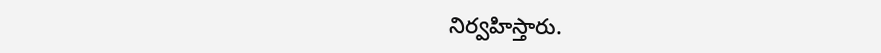నిర్వహిస్తారు.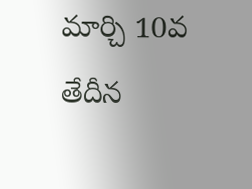మార్చి 10వ తేదీన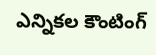ఎన్నికల కౌంటింగ్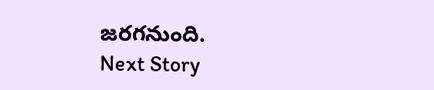జరగనుంది.
Next Story